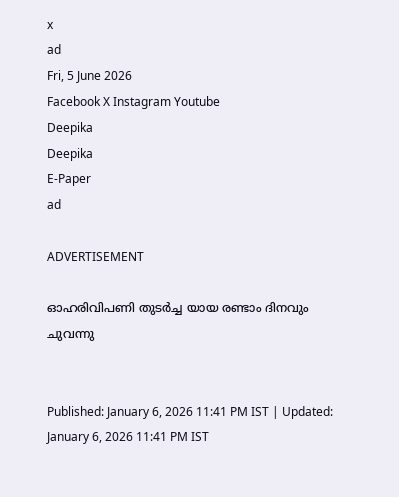x
ad
Fri, 5 June 2026
Facebook X Instagram Youtube
Deepika
Deepika
E-Paper
ad

ADVERTISEMENT

ഓഹരിവിപണി തുടർച്ച യായ രണ്ടാം ദിനവും ചുവന്നു


Published: January 6, 2026 11:41 PM IST | Updated: January 6, 2026 11:41 PM IST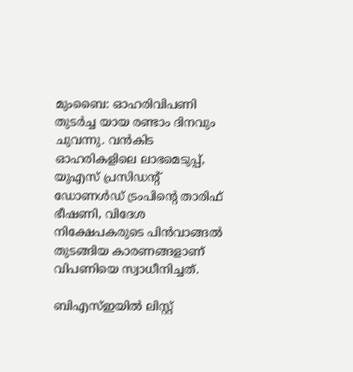മുംബൈ: ഓഹരിവിപണി തുടർച്ച യായ രണ്ടാം ദിനവും ചുവന്നു. വൻകിട ഓഹരികളിലെ ലാഭമെടുപ്പ്, യുഎസ് പ്രസിഡന്‍റ് ഡോണൾഡ് ട്രംപിന്‍റെ താരിഫ് ഭീഷണി, വിദേശ നിക്ഷേപകരുടെ പിൻവാങ്ങൽ തുടങ്ങിയ കാരണങ്ങളാണ് വിപണിയെ സ്വാധീനിച്ചത്.

ബിഎസ്ഇയിൽ ലിസ്റ്റ്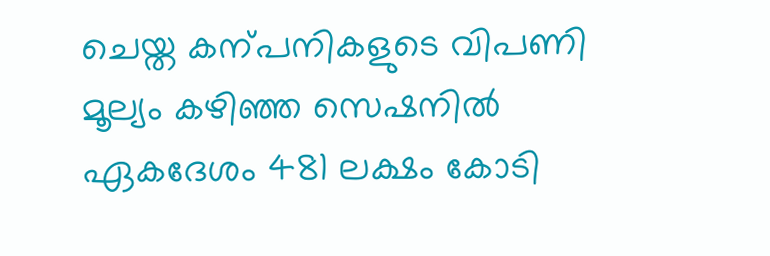ചെയ്ത കന്പനികളുടെ വിപണി മൂല്യം കഴിഞ്ഞ സെഷനിൽ ഏകദേശം 481 ലക്ഷം കോടി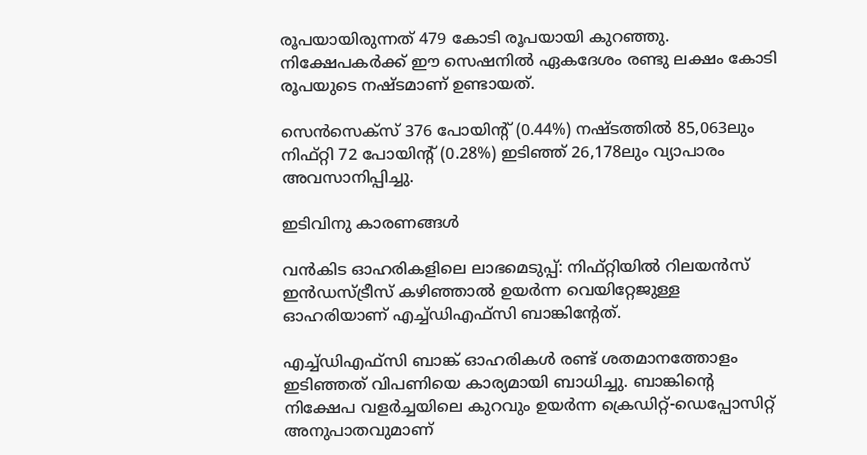രൂപയായിരുന്നത് 479 കോടി രൂപയായി കുറഞ്ഞു. നിക്ഷേപകർക്ക് ഈ സെഷനിൽ ഏകദേശം രണ്ടു ലക്ഷം കോടി രൂപയുടെ നഷ്ടമാണ് ഉണ്ടായത്.

സെൻസെക്സ് 376 പോയിന്‍റ് (0.44%) നഷ്ടത്തിൽ 85,063ലും നിഫ്റ്റി 72 പോയിന്‍റ് (0.28%) ഇടിഞ്ഞ് 26,178ലും വ്യാപാരം അവസാനിപ്പിച്ചു.

ഇടിവിനു കാരണങ്ങൾ

വൻകിട ഓഹരികളിലെ ലാഭമെടുപ്പ്: നിഫ്റ്റിയിൽ റിലയൻസ് ഇൻഡസ്ട്രീസ് കഴിഞ്ഞാൽ ഉയർന്ന വെയിറ്റേജുള്ള ഓഹരിയാണ് എച്ച്ഡിഎഫ്സി ബാങ്കിന്‍റേത്.

എച്ച്ഡിഎഫ്സി ബാങ്ക് ഓഹരികൾ രണ്ട് ശതമാനത്തോളം ഇടിഞ്ഞത് വിപണിയെ കാര്യമായി ബാധിച്ചു. ബാങ്കിന്‍റെ നിക്ഷേപ വളർച്ചയിലെ കുറവും ഉയർന്ന ക്രെഡിറ്റ്-ഡെപ്പോസിറ്റ് അനുപാതവുമാണ്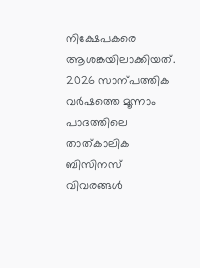നിക്ഷേപകരെ ആശങ്കയിലാക്കിയത്. 2026 സാന്പത്തിക വർഷത്തെ മൂന്നാം പാദത്തിലെ താത്കാലിക ബിസിനസ് വിവരങ്ങൾ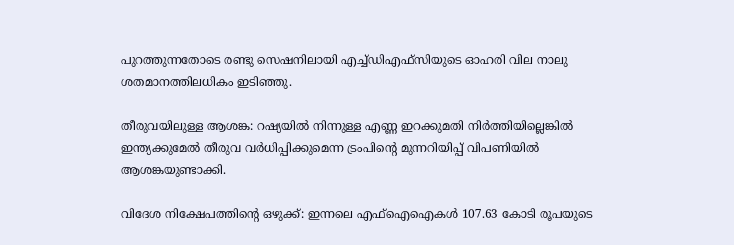പുറത്തുന്നതോടെ രണ്ടു സെഷനിലായി എച്ച്ഡിഎഫ്സിയുടെ ഓഹരി വില നാലു ശതമാനത്തിലധികം ഇടിഞ്ഞു.

തീരുവയിലുള്ള ആശങ്ക: റഷ്യയിൽ നിന്നുള്ള എണ്ണ ഇറക്കുമതി നിർത്തിയില്ലെങ്കിൽ ഇന്ത്യക്കുമേൽ തീരുവ വർധിപ്പിക്കുമെന്ന ട്രംപിന്‍റെ മുന്നറിയിപ്പ് വിപണിയിൽ ആശങ്കയുണ്ടാക്കി.

വിദേശ നിക്ഷേപത്തിന്‍റെ ഒഴുക്ക്: ഇന്നലെ എഫ്ഐഐകൾ 107.63 കോടി രൂപയുടെ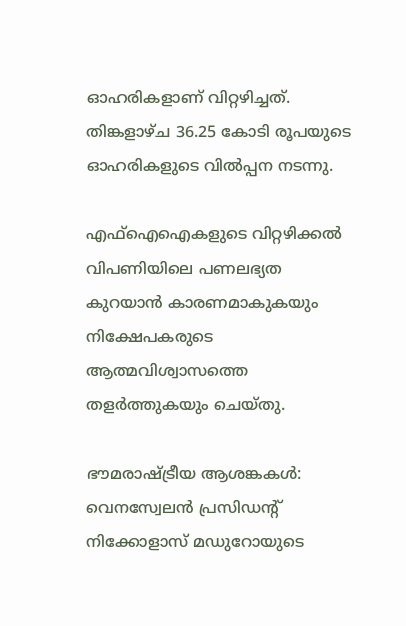ഓഹരികളാണ് വിറ്റഴിച്ചത്. തിങ്കളാഴ്ച 36.25 കോടി രൂപയുടെ ഓഹരികളുടെ വിൽപ്പന നടന്നു.

എഫ്ഐഐകളുടെ വിറ്റഴിക്കൽ വിപണിയിലെ പണലഭ്യത കുറയാൻ കാരണമാകുകയും നിക്ഷേപകരുടെ ആത്മവിശ്വാസത്തെ തളർത്തുകയും ചെയ്തു.

ഭൗമരാഷ്ട്രീയ ആശങ്കകൾ: വെനസ്വേലൻ പ്രസിഡന്‍റ് നിക്കോളാസ് മഡുറോയുടെ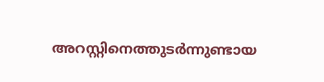അറസ്റ്റിനെത്തുടർന്നുണ്ടായ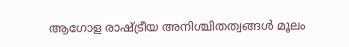ആഗോള രാഷ്ട്രീയ അനിശ്ചിതത്വങ്ങൾ മൂലം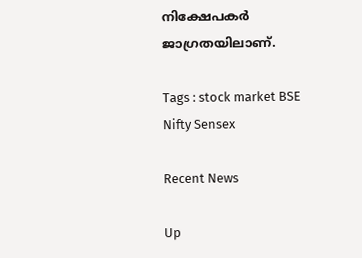നിക്ഷേപകർ ജാഗ്രതയിലാണ്.

Tags : stock market BSE Nifty Sensex

Recent News

Up